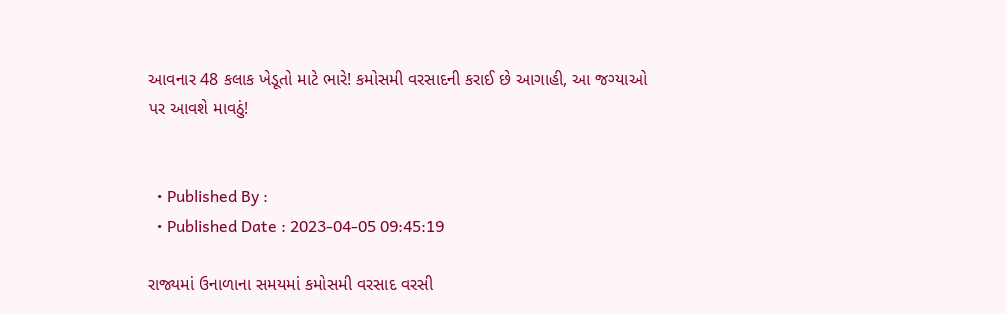આવનાર 48 કલાક ખેડૂતો માટે ભારે! કમોસમી વરસાદની કરાઈ છે આગાહી, આ જગ્યાઓ પર આવશે માવઠું!


  • Published By :
  • Published Date : 2023-04-05 09:45:19

રાજ્યમાં ઉનાળાના સમયમાં કમોસમી વરસાદ વરસી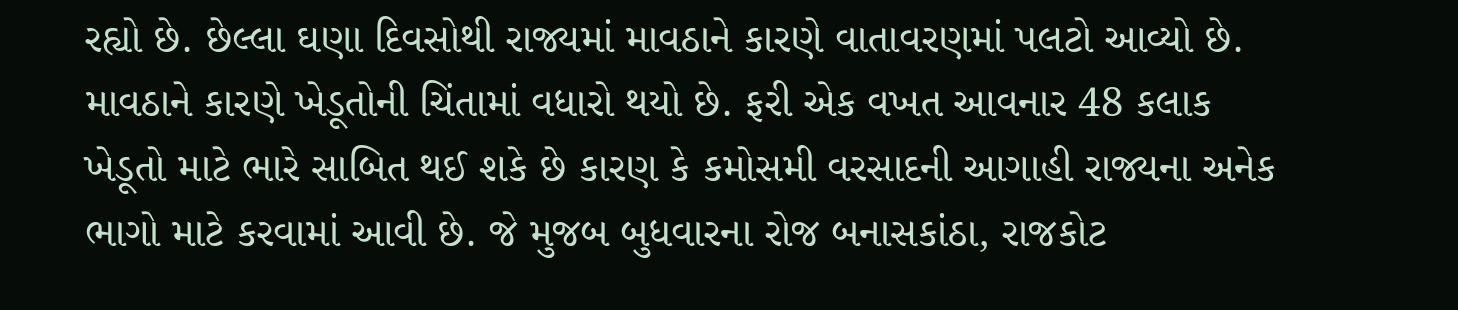રહ્યો છે. છેલ્લા ઘણા દિવસોથી રાજ્યમાં માવઠાને કારણે વાતાવરણમાં પલટો આવ્યો છે. માવઠાને કારણે ખેડૂતોની ચિંતામાં વધારો થયો છે. ફરી એક વખત આવનાર 48 કલાક ખેડૂતો માટે ભારે સાબિત થઈ શકે છે કારણ કે કમોસમી વરસાદની આગાહી રાજ્યના અનેક ભાગો માટે કરવામાં આવી છે. જે મુજબ બુધવારના રોજ બનાસકાંઠા, રાજકોટ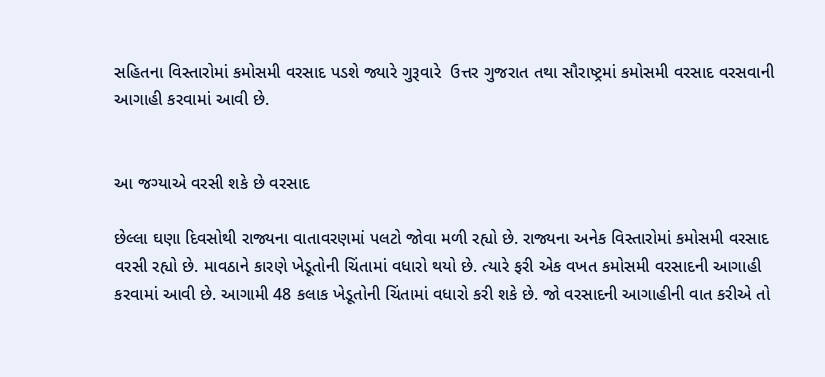સહિતના વિસ્તારોમાં કમોસમી વરસાદ પડશે જ્યારે ગુરૂવારે  ઉત્તર ગુજરાત તથા સૌરાષ્ટ્રમાં કમોસમી વરસાદ વરસવાની આગાહી કરવામાં આવી છે.


આ જગ્યાએ વરસી શકે છે વરસાદ

છેલ્લા ઘણા દિવસોથી રાજ્યના વાતાવરણમાં પલટો જોવા મળી રહ્યો છે. રાજ્યના અનેક વિસ્તારોમાં કમોસમી વરસાદ વરસી રહ્યો છે. માવઠાને કારણે ખેડૂતોની ચિંતામાં વધારો થયો છે. ત્યારે ફરી એક વખત કમોસમી વરસાદની આગાહી કરવામાં આવી છે. આગામી 48 કલાક ખેડૂતોની ચિંતામાં વધારો કરી શકે છે. જો વરસાદની આગાહીની વાત કરીએ તો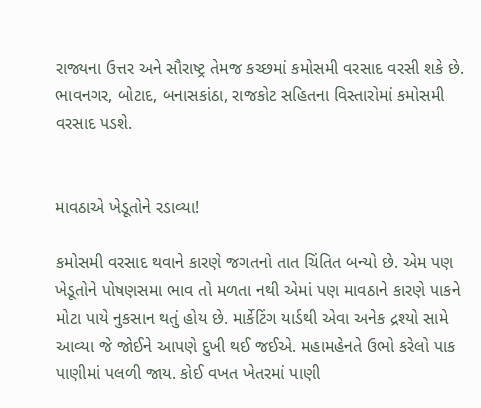રાજ્યના ઉત્તર અને સૌરાષ્ટ્ર તેમજ કચ્છમાં કમોસમી વરસાદ વરસી શકે છે. ભાવનગર, બોટાદ, બનાસકાંઠા, રાજકોટ સહિતના વિસ્તારોમાં કમોસમી વરસાદ પડશે.


માવઠાએ ખેડૂતોને રડાવ્યા!

કમોસમી વરસાદ થવાને કારણે જગતનો તાત ચિંતિત બન્યો છે. એમ પણ ખેડૂતોને પોષણસમા ભાવ તો મળતા નથી એમાં પણ માવઠાને કારણે પાકને મોટા પાયે નુકસાન થતું હોય છે. માર્કેટિંગ યાર્ડથી એવા અનેક દ્રશ્યો સામે આવ્યા જે જોઈને આપણે દુખી થઈ જઈએ. મહામહેનતે ઉભો કરેલો પાક પાણીમાં પલળી જાય. કોઈ વખત ખેતરમાં પાણી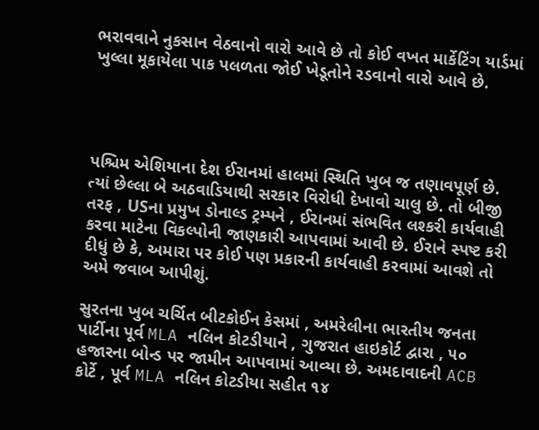ભરાવવાને નુકસાન વેઠવાનો વારો આવે છે તો કોઈ વખત માર્કેટિંગ યાર્ડમાં ખુલ્લા મૂકાયેલા પાક પલળતા જોઈ ખેડૂતોને રડવાનો વારો આવે છે.




પશ્ચિમ એશિયાના દેશ ઈરાનમાં હાલમાં સ્થિતિ ખુબ જ તણાવપૂર્ણ છે. ત્યાં છેલ્લા બે અઠવાડિયાથી સરકાર વિરોધી દેખાવો ચાલુ છે. તો બીજી તરફ , USના પ્રમુખ ડોનાલ્ડ ટ્રમ્પને , ઈરાનમાં સંભવિત લશ્કરી કાર્યવાહી કરવા માટેના વિકલ્પોની જાણકારી આપવામાં આવી છે. ઈરાને સ્પષ્ટ કરી દીધું છે કે, અમારા પર કોઈ પણ પ્રકારની કાર્યવાહી કરવામાં આવશે તો અમે જવાબ આપીશું.

સુરતના ખુબ ચર્ચિત બીટકોઈન કેસમાં , અમરેલીના ભારતીય જનતા પાર્ટીના પૂર્વ MLA નલિન કોટડીયાને , ગુજરાત હાઇકોર્ટ દ્વારા , ૫૦ હજારના બોન્ડ પર જામીન આપવામાં આવ્યા છે. અમદાવાદની ACB કોર્ટે , પૂર્વ MLA નલિન કોટડીયા સહીત ૧૪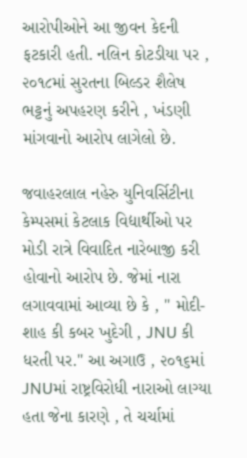આરોપીઓને આ જીવન કેદની ફટકારી હતી. નલિન કોટડીયા પર , ૨૦૧૮માં સુરતના બિલ્ડર શૈલેષ ભટ્ટનું અપહરણ કરીને , ખંડણી માંગવાનો આરોપ લાગેલો છે.

જવાહરલાલ નહેરુ યુનિવર્સિટીના કેમ્પસમાં કેટલાક વિદ્યાર્થીઓ પર મોડી રાત્રે વિવાદિત નારેબાજી કરી હોવાનો આરોપ છે. જેમાં નારા લગાવવામાં આવ્યા છે કે , " મોદી-શાહ કી કબર ખુદેગી , JNU કી ધરતી પર." આ અગાઉ , ૨૦૧૬માં JNUમાં રાષ્ટ્રવિરોધી નારાઓ લાગ્યા હતા જેના કારણે , તે ચર્ચામાં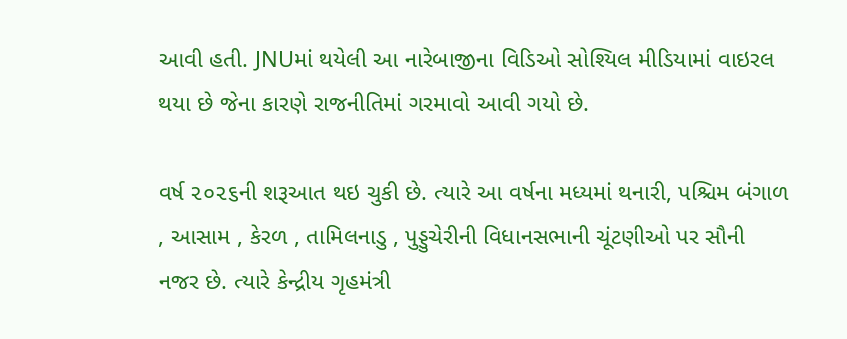આવી હતી. JNUમાં થયેલી આ નારેબાજીના વિડિઓ સોશ્યિલ મીડિયામાં વાઇરલ થયા છે જેના કારણે રાજનીતિમાં ગરમાવો આવી ગયો છે.

વર્ષ ૨૦૨૬ની શરૂઆત થઇ ચુકી છે. ત્યારે આ વર્ષના મધ્યમાં થનારી, પશ્ચિમ બંગાળ , આસામ , કેરળ , તામિલનાડુ , પુડ્ડુચેરીની વિધાનસભાની ચૂંટણીઓ પર સૌની નજર છે. ત્યારે કેન્દ્રીય ગૃહમંત્રી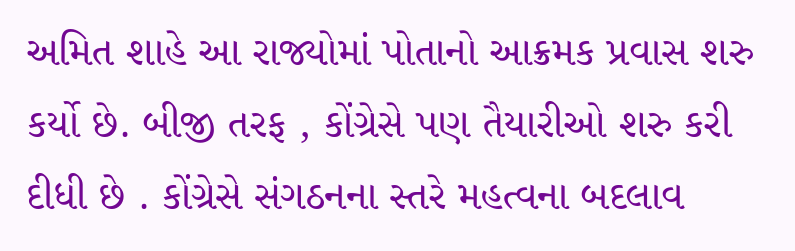અમિત શાહે આ રાજ્યોમાં પોતાનો આક્રમક પ્રવાસ શરુ કર્યો છે. બીજી તરફ , કોંગ્રેસે પણ તૈયારીઓ શરુ કરી દીધી છે . કોંગ્રેસે સંગઠનના સ્તરે મહત્વના બદલાવ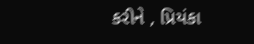કરીને , પ્રિયંકા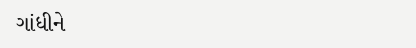ગાંધીને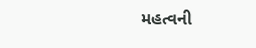મહત્વની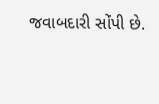જવાબદારી સોંપી છે.